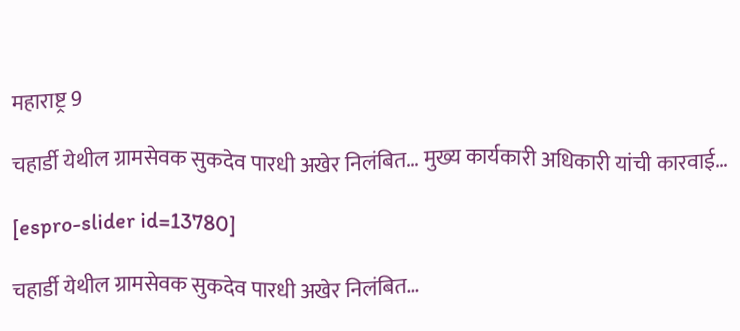महाराष्ट्र 9

चहार्डी येथील ग्रामसेवक सुकदेव पारधी अखेर निलंबित… मुख्य कार्यकारी अधिकारी यांची कारवाई…

[espro-slider id=13780]

चहार्डी येथील ग्रामसेवक सुकदेव पारधी अखेर निलंबित…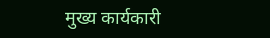मुख्य कार्यकारी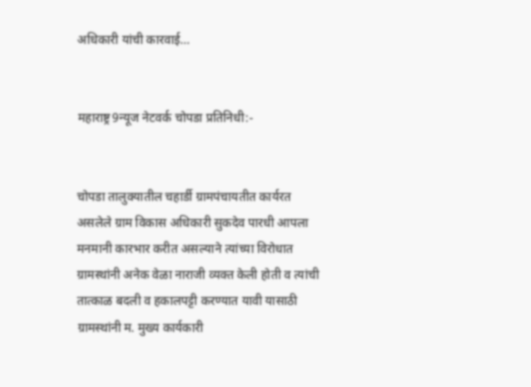अधिकारी यांची कारवाई…


महाराष्ट्र9न्यूज नेटवर्क चोपडा प्रतिनिधी:-


चोपडा तालुक्यातील चहार्डी ग्रामपंचायतीत कार्यरत असलेले ग्राम विकास अधिकारी सुकदेव पारधी आपला मनमानी कारभार करीत असल्याने त्यांच्या विरोधात ग्रामस्थांनी अनेक वेळा नाराजी व्यक्त केली होती व त्यांची तात्काळ बदली व हकालपट्टी करण्यात यावी यासाठी ग्रामस्थांनी म. मुख्य कार्यकारी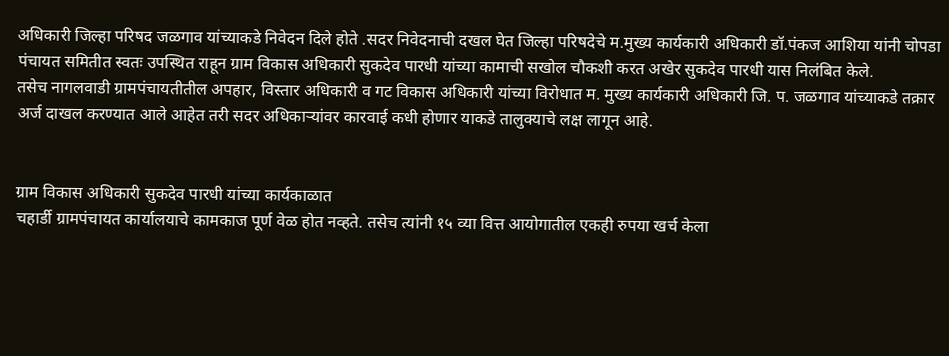अधिकारी जिल्हा परिषद जळगाव यांच्याकडे निवेदन दिले होते .सदर निवेदनाची दखल घेत जिल्हा परिषदेचे म.मुख्य कार्यकारी अधिकारी डॉ.पंकज आशिया यांनी चोपडा पंचायत समितीत स्वतः उपस्थित राहून ग्राम विकास अधिकारी सुकदेव पारधी यांच्या कामाची सखोल चौकशी करत अखेर सुकदेव पारधी यास निलंबित केले.
तसेच नागलवाडी ग्रामपंचायतीतील अपहार, विस्तार अधिकारी व गट विकास अधिकारी यांच्या विरोधात म. मुख्य कार्यकारी अधिकारी जि. प. जळगाव यांच्याकडे तक्रार अर्ज दाखल करण्यात आले आहेत तरी सदर अधिकाऱ्यांवर कारवाई कधी होणार याकडे तालुक्याचे लक्ष लागून आहे.


ग्राम विकास अधिकारी सुकदेव पारधी यांच्या कार्यकाळात
चहार्डी ग्रामपंचायत कार्यालयाचे कामकाज पूर्ण वेळ होत नव्हते. तसेच त्यांनी १५ व्या वित्त आयोगातील एकही रुपया खर्च केला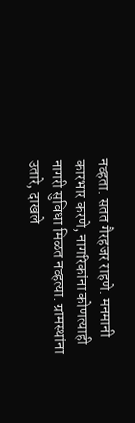नव्हता. सतत गैरहजर राहणे. मनमानी कारभार करणे, नागरिकांना कोणत्याही नागरी सुविधा मिळत नव्हत्या. ग्रामस्थांना उतारे, दाखले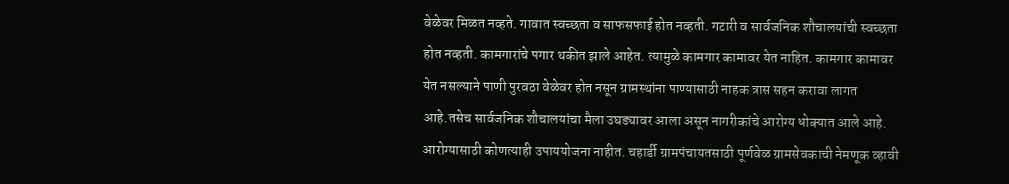वेळेवर मिळत नव्हते. गावात स्वच्छता व साफसफाई होत नव्हती. गटारी व सार्वजनिक शौचालयांची स्वच्छता होत नव्हती. कामगारांचे पगार थकीत झाले आहेत. त्यामुळे कामगार कामावर येत नाहित. कामगार कामावर येत नसल्याने पाणी पुरवठा वेळेवर होत नसून ग्रामस्थांना पाण्यासाठी नाहक त्रास सहन करावा लागत आहे.तसेच सार्वजनिक शौचालयांचा मैला उघड्यावर आला असून नागरीकांचे आरोग्य धोक्यात आले आहे. आरोग्यासाठी कोणत्याही उपाययोजना नाहीत. चहार्डी ग्रामपंचायतसाठी पूर्णवेळ ग्रामसेवकाची नेमणूक व्हावी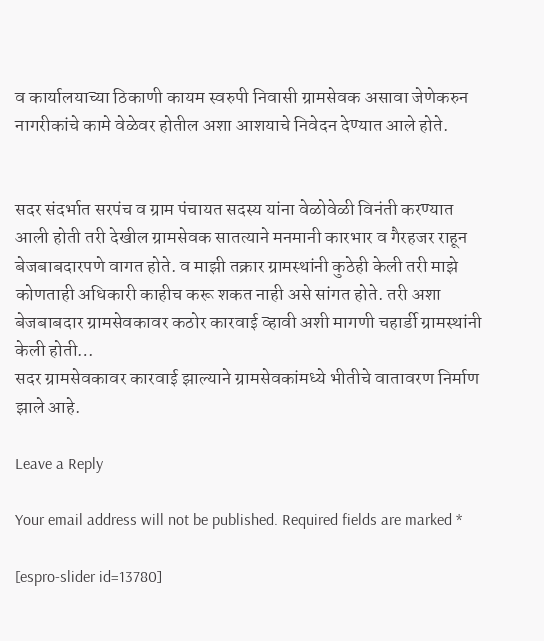व कार्यालयाच्या ठिकाणी कायम स्वरुपी निवासी ग्रामसेवक असावा जेणेकरुन नागरीकांचे कामे वेळेवर होतील अशा आशयाचे निवेदन देण्यात आले होते.


सदर संदर्भात सरपंच व ग्राम पंचायत सदस्य यांना वेळोवेळी विनंती करण्यात आली होती तरी देखील ग्रामसेवक सातत्याने मनमानी कारभार व गैरहजर राहून बेजबाबदारपणे वागत होते. व माझी तक्रार ग्रामस्थांनी कुठेही केली तरी माझे कोणताही अधिकारी काहीच करू शकत नाही असे सांगत होते. तरी अशा बेजबाबदार ग्रामसेवकावर कठोर कारवाई व्हावी अशी मागणी चहार्डी ग्रामस्थांनी केली होती…
सदर ग्रामसेवकावर कारवाई झाल्याने ग्रामसेवकांमध्ये भीतीचे वातावरण निर्माण झाले आहे.

Leave a Reply

Your email address will not be published. Required fields are marked *

[espro-slider id=13780]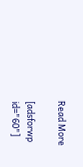Read More

[adsforwp id="60"]